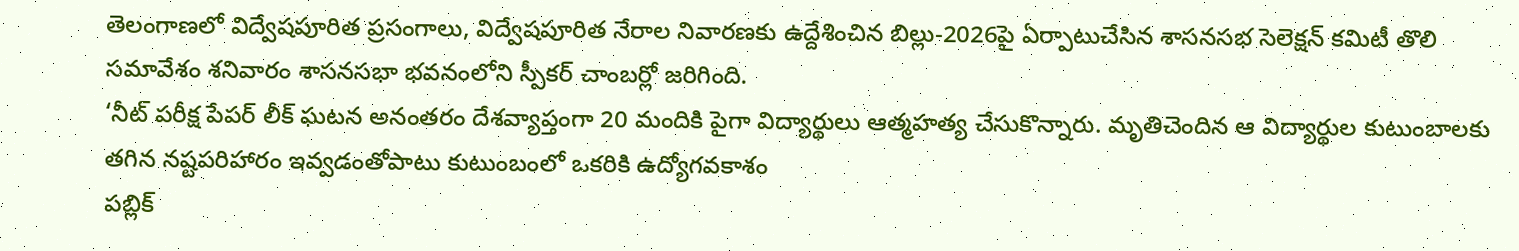తెలంగాణలో విద్వేషపూరిత ప్రసంగాలు, విద్వేషపూరిత నేరాల నివారణకు ఉద్దేశించిన బిల్లు-2026పై ఏర్పాటుచేసిన శాసనసభ సెలెక్షన్ కమిటీ తొలి సమావేశం శనివారం శాసనసభా భవనంలోని స్పీకర్ చాంబర్లో జరిగింది.
‘నీట్ పరీక్ష పేపర్ లీక్ ఘటన అనంతరం దేశవ్యాప్తంగా 20 మందికి పైగా విద్యార్థులు ఆత్మహత్య చేసుకొన్నారు. మృతిచెందిన ఆ విద్యార్థుల కుటుంబాలకు తగిన నష్టపరిహారం ఇవ్వడంతోపాటు కుటుంబంలో ఒకరికి ఉద్యోగవకాశం
పబ్లిక్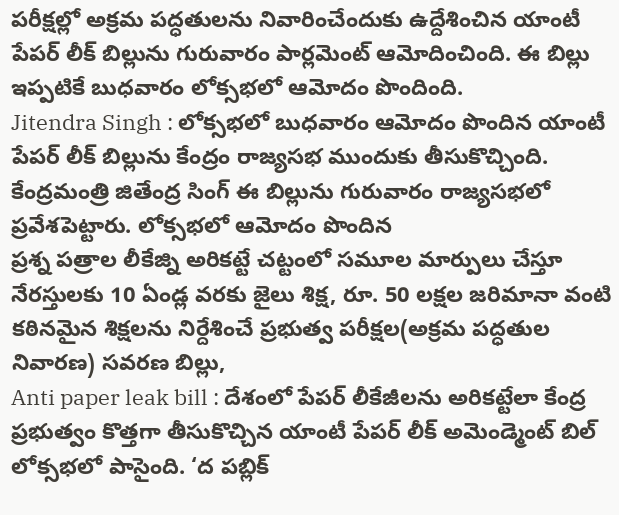పరీక్షల్లో అక్రమ పద్ధతులను నివారించేందుకు ఉద్దేశించిన యాంటీ పేపర్ లీక్ బిల్లును గురువారం పార్లమెంట్ ఆమోదించింది. ఈ బిల్లు ఇప్పటికే బుధవారం లోక్సభలో ఆమోదం పొందింది.
Jitendra Singh : లోక్సభలో బుధవారం ఆమోదం పొందిన యాంటీ పేపర్ లీక్ బిల్లును కేంద్రం రాజ్యసభ ముందుకు తీసుకొచ్చింది. కేంద్రమంత్రి జితేంద్ర సింగ్ ఈ బిల్లును గురువారం రాజ్యసభలో ప్రవేశపెట్టారు. లోక్సభలో ఆమోదం పొందిన
ప్రశ్న పత్రాల లీకేజ్ని అరికట్టే చట్టంలో సమూల మార్పులు చేస్తూ నేరస్తులకు 10 ఏండ్ల వరకు జైలు శిక్ష, రూ. 50 లక్షల జరిమానా వంటి కఠినమైన శిక్షలను నిర్దేశించే ప్రభుత్వ పరీక్షల(అక్రమ పద్ధతుల నివారణ) సవరణ బిల్లు,
Anti paper leak bill : దేశంలో పేపర్ లీకేజీలను అరికట్టేలా కేంద్ర ప్రభుత్వం కొత్తగా తీసుకొచ్చిన యాంటీ పేపర్ లీక్ అమెండ్మెంట్ బిల్ లోక్సభలో పాసైంది. ‘ద పబ్లిక్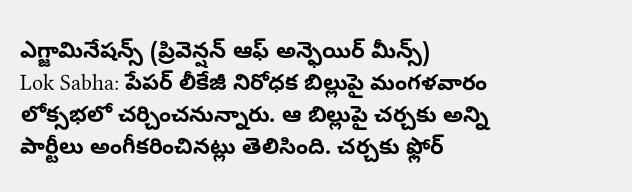ఎగ్జామినేషన్స్ (ప్రివెన్షన్ ఆఫ్ అన్ఫెయిర్ మీన్స్)
Lok Sabha: పేపర్ లీకేజీ నిరోధక బిల్లుపై మంగళవారం లోక్సభలో చర్చించనున్నారు. ఆ బిల్లుపై చర్చకు అన్ని పార్టీలు అంగీకరించినట్లు తెలిసింది. చర్చకు ఫ్లోర్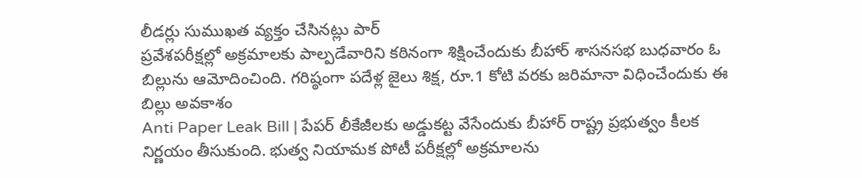లీడర్లు సుముఖత వ్యక్తం చేసినట్లు పార్
ప్రవేశపరీక్షల్లో అక్రమాలకు పాల్పడేవారిని కఠినంగా శిక్షించేందుకు బీహార్ శాసనసభ బుధవారం ఓ బిల్లును ఆమోదించింది. గరిష్ఠంగా పదేళ్ల జైలు శిక్ష, రూ.1 కోటి వరకు జరిమానా విధించేందుకు ఈ బిల్లు అవకాశం
Anti Paper Leak Bill | పేపర్ లీకేజీలకు అడ్డుకట్ట వేసేందుకు బీహార్ రాష్ట్ర ప్రభుత్వం కీలక నిర్ణయం తీసుకుంది. భుత్వ నియామక పోటీ పరీక్షల్లో అక్రమాలను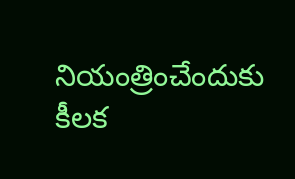నియంత్రించేందుకు కీలక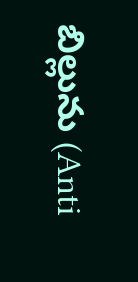బిల్లును (Anti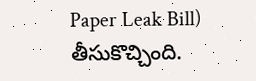Paper Leak Bill) తీసుకొచ్చింది.